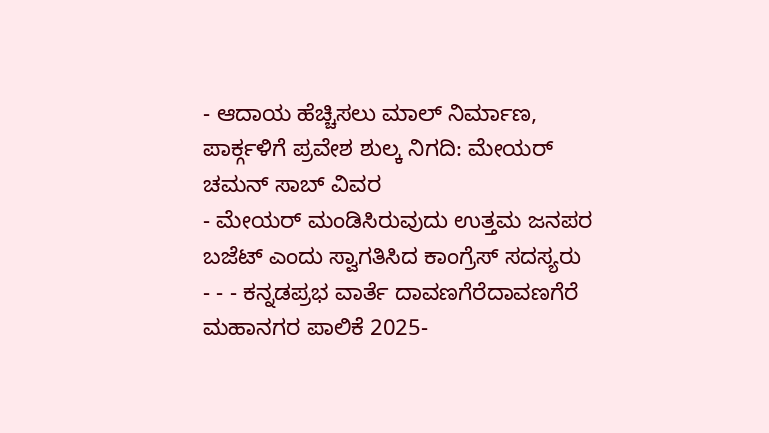- ಆದಾಯ ಹೆಚ್ಚಿಸಲು ಮಾಲ್ ನಿರ್ಮಾಣ, ಪಾರ್ಕ್ಗಳಿಗೆ ಪ್ರವೇಶ ಶುಲ್ಕ ನಿಗದಿ: ಮೇಯರ್ ಚಮನ್ ಸಾಬ್ ವಿವರ
- ಮೇಯರ್ ಮಂಡಿಸಿರುವುದು ಉತ್ತಮ ಜನಪರ ಬಜೆಟ್ ಎಂದು ಸ್ವಾಗತಿಸಿದ ಕಾಂಗ್ರೆಸ್ ಸದಸ್ಯರು
- - - ಕನ್ನಡಪ್ರಭ ವಾರ್ತೆ ದಾವಣಗೆರೆದಾವಣಗೆರೆ ಮಹಾನಗರ ಪಾಲಿಕೆ 2025-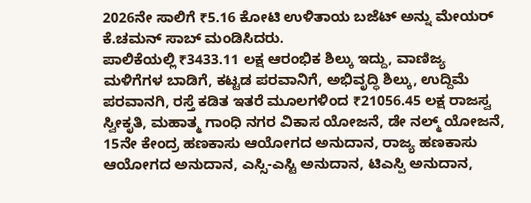2026ನೇ ಸಾಲಿಗೆ ₹5.16 ಕೋಟಿ ಉಳಿತಾಯ ಬಜೆಟ್ ಅನ್ನು ಮೇಯರ್ ಕೆ.ಚಮನ್ ಸಾಬ್ ಮಂಡಿಸಿದರು.
ಪಾಲಿಕೆಯಲ್ಲಿ ₹3433.11 ಲಕ್ಷ ಆರಂಭಿಕ ಶಿಲ್ಕು ಇದ್ದು, ವಾಣಿಜ್ಯ ಮಳಿಗೆಗಳ ಬಾಡಿಗೆ, ಕಟ್ಟಡ ಪರವಾನಿಗೆ, ಅಭಿವೃದ್ಧಿ ಶಿಲ್ಕು, ಉದ್ದಿಮೆ ಪರವಾನಗಿ, ರಸ್ತೆ ಕಡಿತ ಇತರೆ ಮೂಲಗಳಿಂದ ₹21056.45 ಲಕ್ಷ ರಾಜಸ್ವ ಸ್ವೀಕೃತಿ, ಮಹಾತ್ಮ ಗಾಂಧಿ ನಗರ ವಿಕಾಸ ಯೋಜನೆ, ಡೇ ನಲ್ಮ್ ಯೋಜನೆ, 15ನೇ ಕೇಂದ್ರ ಹಣಕಾಸು ಆಯೋಗದ ಅನುದಾನ, ರಾಜ್ಯ ಹಣಕಾಸು ಆಯೋಗದ ಅನುದಾನ, ಎಸ್ಸಿ-ಎಸ್ಟಿ ಅನುದಾನ, ಟಿಎಸ್ಪಿ ಅನುದಾನ,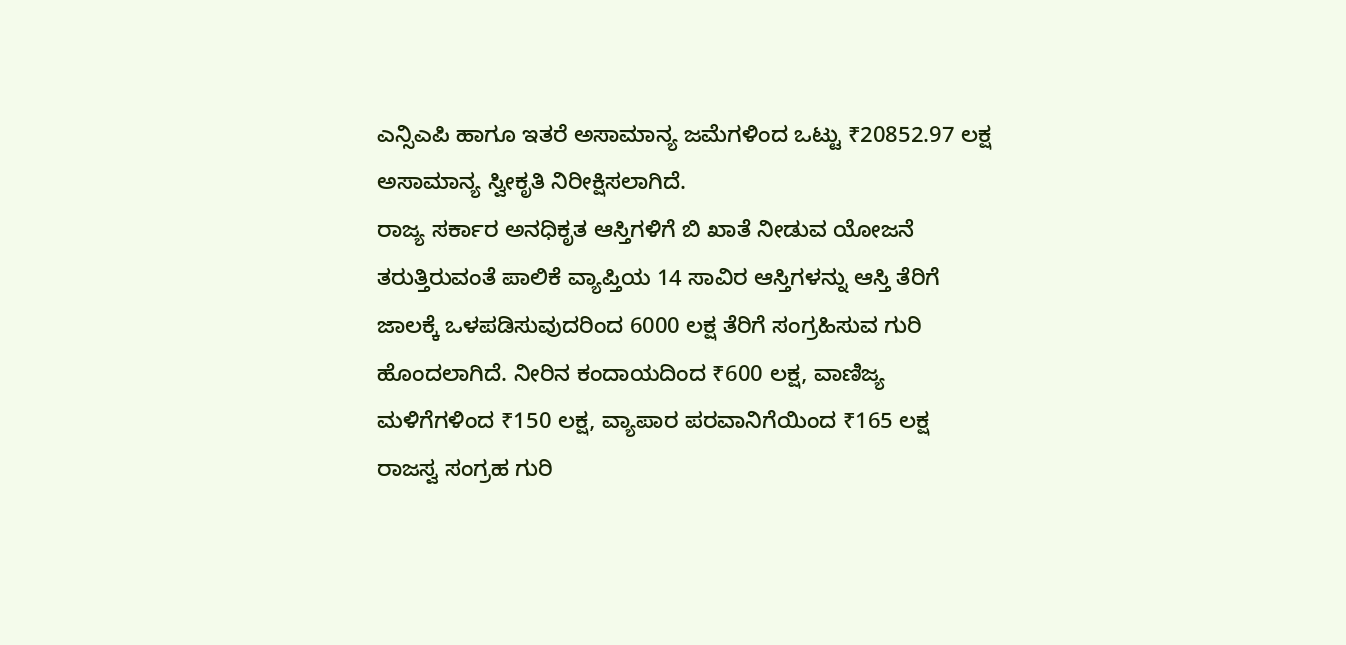ಎನ್ಸಿಎಪಿ ಹಾಗೂ ಇತರೆ ಅಸಾಮಾನ್ಯ ಜಮೆಗಳಿಂದ ಒಟ್ಟು ₹20852.97 ಲಕ್ಷ ಅಸಾಮಾನ್ಯ ಸ್ವೀಕೃತಿ ನಿರೀಕ್ಷಿಸಲಾಗಿದೆ.
ರಾಜ್ಯ ಸರ್ಕಾರ ಅನಧಿಕೃತ ಆಸ್ತಿಗಳಿಗೆ ಬಿ ಖಾತೆ ನೀಡುವ ಯೋಜನೆ ತರುತ್ತಿರುವಂತೆ ಪಾಲಿಕೆ ವ್ಯಾಪ್ತಿಯ 14 ಸಾವಿರ ಆಸ್ತಿಗಳನ್ನು ಆಸ್ತಿ ತೆರಿಗೆ ಜಾಲಕ್ಕೆ ಒಳಪಡಿಸುವುದರಿಂದ 6000 ಲಕ್ಷ ತೆರಿಗೆ ಸಂಗ್ರಹಿಸುವ ಗುರಿ ಹೊಂದಲಾಗಿದೆ. ನೀರಿನ ಕಂದಾಯದಿಂದ ₹600 ಲಕ್ಷ, ವಾಣಿಜ್ಯ ಮಳಿಗೆಗಳಿಂದ ₹150 ಲಕ್ಷ, ವ್ಯಾಪಾರ ಪರವಾನಿಗೆಯಿಂದ ₹165 ಲಕ್ಷ ರಾಜಸ್ವ ಸಂಗ್ರಹ ಗುರಿ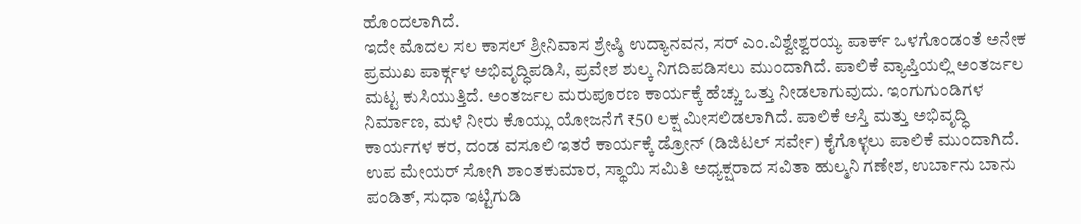ಹೊಂದಲಾಗಿದೆ.
ಇದೇ ಮೊದಲ ಸಲ ಕಾಸಲ್ ಶ್ರೀನಿವಾಸ ಶ್ರೇಷ್ಠಿ ಉದ್ಯಾನವನ, ಸರ್ ಎಂ.ವಿಶ್ವೇಶ್ವರಯ್ಯ ಪಾರ್ಕ್ ಒಳಗೊಂಡಂತೆ ಅನೇಕ ಪ್ರಮುಖ ಪಾರ್ಕ್ಗಳ ಅಭಿವೃದ್ಧಿಪಡಿಸಿ, ಪ್ರವೇಶ ಶುಲ್ಕ ನಿಗದಿಪಡಿಸಲು ಮುಂದಾಗಿದೆ. ಪಾಲಿಕೆ ವ್ಯಾಪ್ತಿಯಲ್ಲಿ ಅಂತರ್ಜಲ ಮಟ್ಟ ಕುಸಿಯುತ್ತಿದೆ. ಅಂತರ್ಜಲ ಮರುಪೂರಣ ಕಾರ್ಯಕ್ಕೆ ಹೆಚ್ಚು ಒತ್ತು ನೀಡಲಾಗುವುದು. ಇಂಗುಗುಂಡಿಗಳ ನಿರ್ಮಾಣ, ಮಳೆ ನೀರು ಕೊಯ್ಲು ಯೋಜನೆಗೆ ₹50 ಲಕ್ಷ ಮೀಸಲಿಡಲಾಗಿದೆ. ಪಾಲಿಕೆ ಆಸ್ತಿ ಮತ್ತು ಅಭಿವೃದ್ಧಿ ಕಾರ್ಯಗಳ ಕರ, ದಂಡ ವಸೂಲಿ ಇತರೆ ಕಾರ್ಯಕ್ಕೆ ಡ್ರೋನ್ (ಡಿಜಿಟಲ್ ಸರ್ವೇ) ಕೈಗೊಳ್ಳಲು ಪಾಲಿಕೆ ಮುಂದಾಗಿದೆ.
ಉಪ ಮೇಯರ್ ಸೋಗಿ ಶಾಂತಕುಮಾರ, ಸ್ಥಾಯಿ ಸಮಿತಿ ಅಧ್ಯಕ್ಷರಾದ ಸವಿತಾ ಹುಲ್ಮನಿ ಗಣೇಶ, ಉರ್ಬಾನು ಬಾನು ಪಂಡಿತ್, ಸುಧಾ ಇಟ್ಟಿಗುಡಿ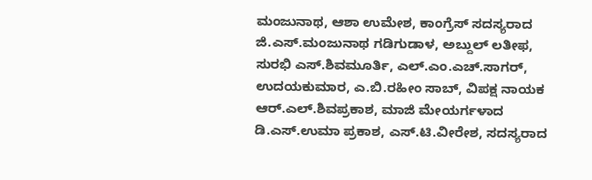ಮಂಜುನಾಥ, ಆಶಾ ಉಮೇಶ, ಕಾಂಗ್ರೆಸ್ ಸದಸ್ಯರಾದ ಜಿ.ಎಸ್.ಮಂಜುನಾಥ ಗಡಿಗುಡಾಳ, ಅಬ್ದುಲ್ ಲತೀಫ, ಸುರಭಿ ಎಸ್.ಶಿವಮೂರ್ತಿ, ಎಲ್.ಎಂ.ಎಚ್.ಸಾಗರ್, ಉದಯಕುಮಾರ, ಎ.ಬಿ.ರಹೀಂ ಸಾಬ್, ವಿಪಕ್ಷ ನಾಯಕ ಆರ್.ಎಲ್.ಶಿವಪ್ರಕಾಶ, ಮಾಜಿ ಮೇಯರ್ಗಳಾದ ಡಿ.ಎಸ್.ಉಮಾ ಪ್ರಕಾಶ, ಎಸ್.ಟಿ.ವೀರೇಶ, ಸದಸ್ಯರಾದ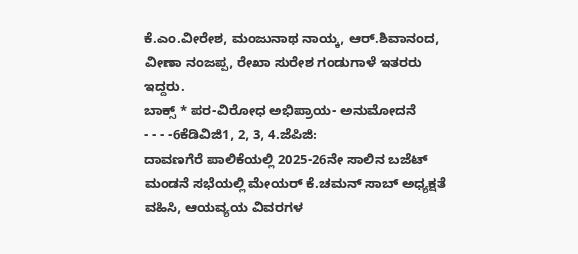ಕೆ.ಎಂ.ವೀರೇಶ, ಮಂಜುನಾಥ ನಾಯ್ಕ, ಆರ್.ಶಿವಾನಂದ, ವೀಣಾ ನಂಜಪ್ಪ, ರೇಖಾ ಸುರೇಶ ಗಂಡುಗಾಳೆ ಇತರರು ಇದ್ದರು.
ಬಾಕ್ಸ್ * ಪರ-ವಿರೋಧ ಅಭಿಪ್ರಾಯ- ಅನುಮೋದನೆ
- - - -6ಕೆಡಿವಿಜಿ1, 2, 3, 4.ಜೆಪಿಜಿ:
ದಾವಣಗೆರೆ ಪಾಲಿಕೆಯಲ್ಲಿ 2025-26ನೇ ಸಾಲಿನ ಬಜೆಟ್ ಮಂಡನೆ ಸಭೆಯಲ್ಲಿ ಮೇಯರ್ ಕೆ.ಚಮನ್ ಸಾಬ್ ಅಧ್ಯಕ್ಷತೆ ವಹಿಸಿ, ಆಯವ್ಯಯ ವಿವರಗಳ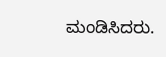ಮಂಡಿಸಿದರು.